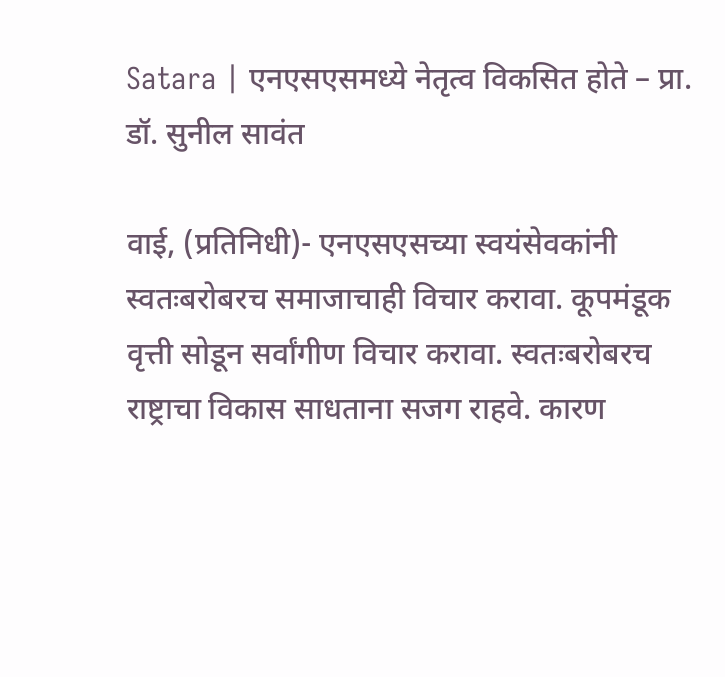Satara | एनएसएसमध्ये नेतृत्व विकसित होते – प्रा. डॉ. सुनील सावंत

वाई, (प्रतिनिधी)- एनएसएसच्या स्वयंसेवकांनी स्वतःबरोबरच समाजाचाही विचार करावा. कूपमंडूक वृत्ती सोडून सर्वांगीण विचार करावा. स्वतःबरोबरच राष्ट्राचा विकास साधताना सजग राहवे. कारण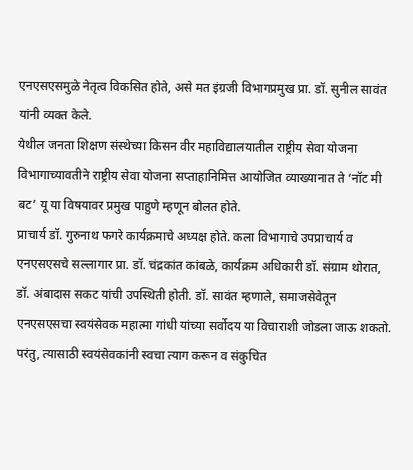एनएसएसमुळे नेतृत्व विकसित होते, असे मत इंग्रजी विभागप्रमुख प्रा. डॉ. सुनील सावंत यांनी व्यक्त केले.
येथील जनता शिक्षण संस्थेच्या किसन वीर महाविद्यालयातील राष्ट्रीय सेवा योजना विभागाच्यावतीने राष्ट्रीय सेवा योजना सप्ताहानिमित्त आयोजित व्याख्यानात ते ‘नॉट मी बट’ यू या विषयावर प्रमुख पाहुणे म्हणून बोलत होते.
प्राचार्य डॉ. गुरुनाथ फगरे कार्यक्रमाचे अध्यक्ष होते. कला विभागाचे उपप्राचार्य व एनएसएसचे सल्लागार प्रा. डॉ. चंद्रकांत कांबळे, कार्यक्रम अधिकारी डॉ. संग्राम थोरात, डॉ. अंबादास सकट यांची उपस्थिती होती. डॉ. सावंत म्हणाले, समाजसेवेतून एनएसएसचा स्वयंसेवक महात्मा गांधी यांच्या सर्वोदय या विचाराशी जोडला जाऊ शकतो.
परंतु, त्यासाठी स्वयंसेवकांनी स्वचा त्याग करून व संकुचित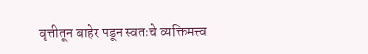वृत्तीतून बाहेर पडून स्वतःचे व्यक्तिमत्त्व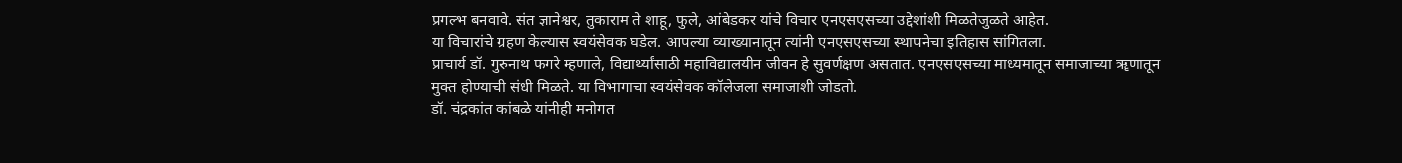प्रगल्भ बनवावे. संत ज्ञानेश्वर, तुकाराम ते शाहू, फुले, आंबेडकर यांचे विचार एनएसएसच्या उद्देशांशी मिळतेजुळते आहेत.
या विचारांचे ग्रहण केल्यास स्वयंसेवक घडेल. आपल्या व्याख्यानातून त्यांनी एनएसएसच्या स्थापनेचा इतिहास सांगितला.
प्राचार्य डॉ. गुरुनाथ फगरे म्हणाले, विद्यार्थ्यांसाठी महाविद्यालयीन जीवन हे सुवर्णक्षण असतात. एनएसएसच्या माध्यमातून समाजाच्या ॠणातून मुक्त होण्याची संधी मिळते. या विभागाचा स्वयंसेवक कॉलेजला समाजाशी जोडतो.
डॉ. चंद्रकांत कांबळे यांनीही मनोगत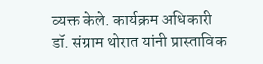व्यक्त केले. कार्यक्रम अधिकारी डॉ. संग्राम थोरात यांनी प्रास्ताविक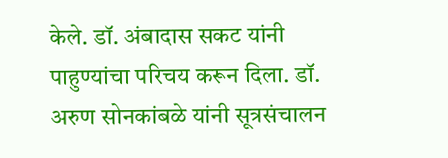केले. डॉ. अंबादास सकट यांनी पाहुण्यांचा परिचय करून दिला. डॉ. अरुण सोनकांबळे यांनी सूत्रसंचालन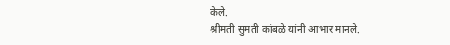केले.
श्रीमती सुमती कांबळे यांनी आभार मानले.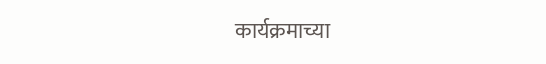कार्यक्रमाच्या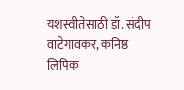यशस्वीतेसाठी डॉ. संदीप वाटेगावकर, कनिष्ठ लिपिक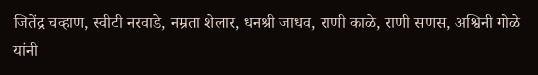जितेंद्र चव्हाण, स्वीटी नरवाडे, नम्रता शेलार, धनश्री जाधव, राणी काळे, राणी सणस, अश्विनी गोळे यांनी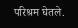परिश्रम घेतले.